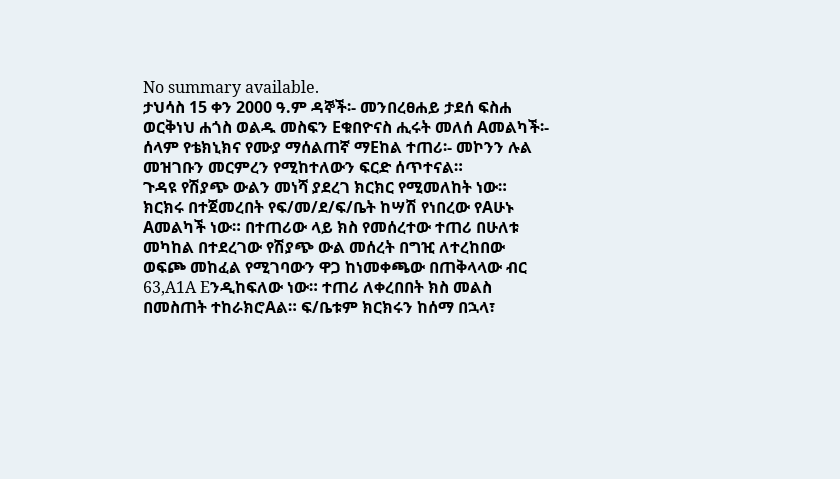No summary available.
ታህሳስ 15 ቀን 2000 ዓ.ም ዳኞች፡- መንበረፀሐይ ታደሰ ፍስሐ ወርቅነህ ሐጎስ ወልዱ መስፍን Eቁበዮናስ ሒሩት መለሰ Aመልካች፡- ሰላም የቴክኒክና የሙያ ማሰልጠኛ ማEከል ተጠሪ፡- መኮንን ሉል መዝገቡን መርምረን የሚከተለውን ፍርድ ሰጥተናል።
ጉዳዩ የሽያጭ ውልን መነሻ ያደረገ ክርክር የሚመለከት ነው።
ክርክሩ በተጀመረበት የፍ/መ/ደ/ፍ/ቤት ከሣሽ የነበረው የAሁኑ Aመልካች ነው። በተጠሪው ላይ ክስ የመሰረተው ተጠሪ በሁለቱ መካከል በተደረገው የሽያጭ ውል መሰረት በግዢ ለተረከበው ወፍጮ መከፈል የሚገባውን ዋጋ ከነመቀጫው በጠቅላላው ብር 63‚A1A Eንዲከፍለው ነው። ተጠሪ ለቀረበበት ክስ መልስ በመስጠት ተከራክሮAል። ፍ/ቤቱም ክርክሩን ከሰማ በኋላ፣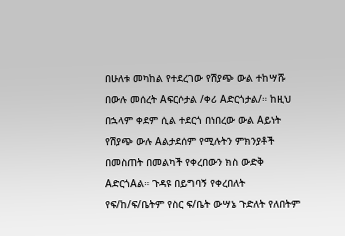በሁለቱ መካከል የተደረገው የሽያጭ ውል ተከሣሹ በውሉ መሰረት Aፍርሶታል /ቀሪ Aድርጎታል/። ከዚህ በኋላም ቀደም ሲል ተደርጎ በነበረው ውል Aይነት የሽያጭ ውሉ Aልታደሰም የሚሉትን ምክንያቶች በመስጠት በመልካች የቀረበውን ክስ ውድቅ AድርጎAል። ጉዳዩ በይግባኝ የቀረበለት የፍ/ከ/ፍ/ቤትም የስር ፍ/ቤት ውሣኔ ጉድለት የለበትም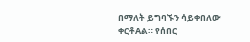በማለት ይግባኙን ሳይቀበለው ቀርቶAል። የሰበር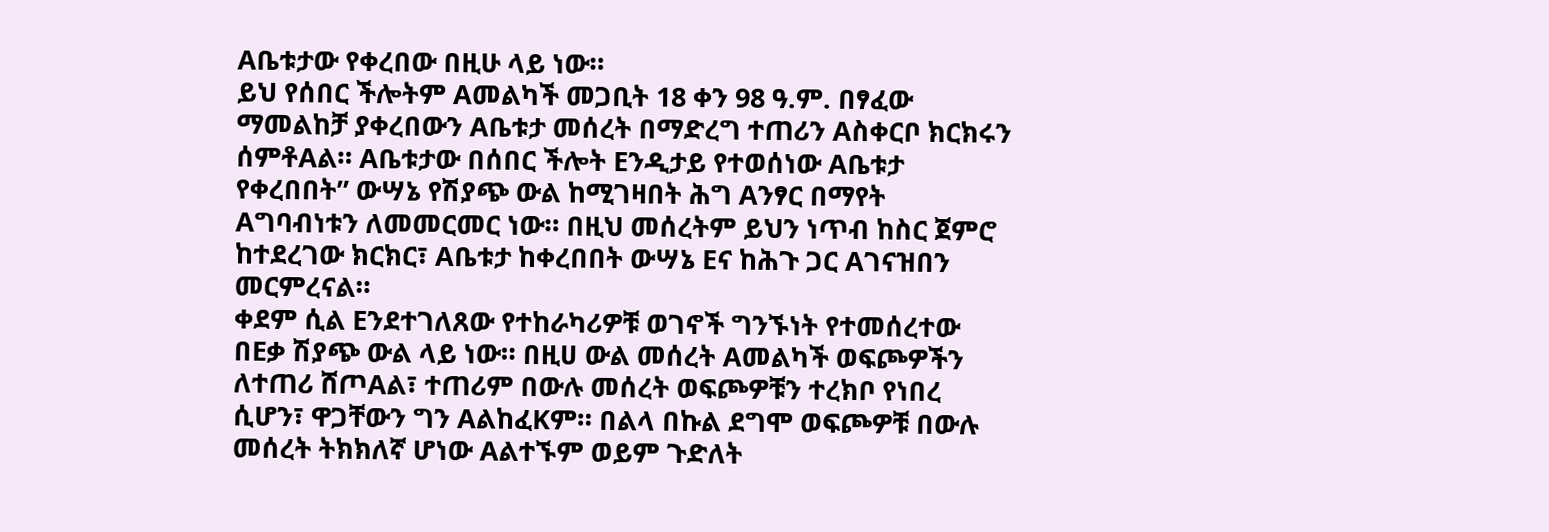Aቤቱታው የቀረበው በዚሁ ላይ ነው።
ይህ የሰበር ችሎትም Aመልካች መጋቢት 18 ቀን 98 ዓ.ም. በፃፈው ማመልከቻ ያቀረበውን Aቤቱታ መሰረት በማድረግ ተጠሪን Aስቀርቦ ክርክሩን ሰምቶAል። Aቤቱታው በሰበር ችሎት Eንዲታይ የተወሰነው Aቤቱታ የቀረበበት” ውሣኔ የሽያጭ ውል ከሚገዛበት ሕግ Aንፃር በማየት Aግባብነቱን ለመመርመር ነው። በዚህ መሰረትም ይህን ነጥብ ከስር ጀምሮ ከተደረገው ክርክር፣ Aቤቱታ ከቀረበበት ውሣኔ Eና ከሕጉ ጋር Aገናዝበን መርምረናል።
ቀደም ሲል Eንደተገለጸው የተከራካሪዎቹ ወገኖች ግንኙነት የተመሰረተው በEቃ ሽያጭ ውል ላይ ነው። በዚሀ ውል መሰረት Aመልካች ወፍጮዎችን ለተጠሪ ሸጦAል፣ ተጠሪም በውሉ መሰረት ወፍጮዎቹን ተረክቦ የነበረ ሲሆን፣ ዋጋቸውን ግን AልከፈKም። በልላ በኩል ደግሞ ወፍጮዎቹ በውሉ መሰረት ትክክለኛ ሆነው Aልተኙም ወይም ጉድለት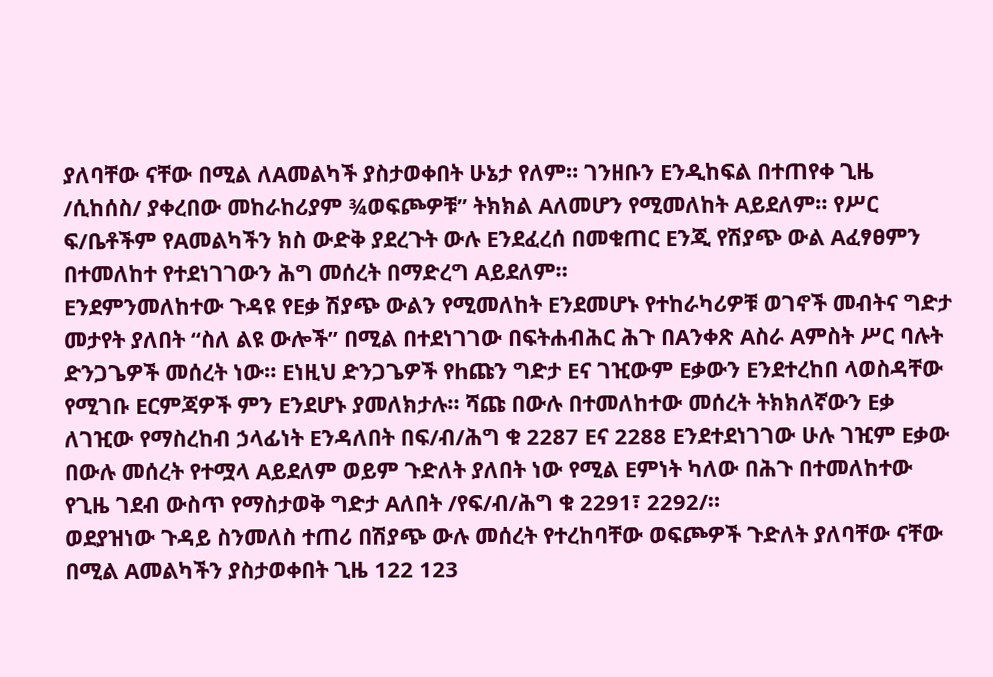ያለባቸው ናቸው በሚል ለAመልካች ያስታወቀበት ሁኔታ የለም። ገንዘቡን Eንዲከፍል በተጠየቀ ጊዜ /ሲከሰስ/ ያቀረበው መከራከሪያም ¾ወፍጮዎቹ” ትክክል Aለመሆን የሚመለከት Aይደለም። የሥር ፍ/ቤቶችም የAመልካችን ክስ ውድቅ ያደረጉት ውሉ Eንደፈረሰ በመቁጠር Eንጂ የሽያጭ ውል Aፈፃፀምን በተመለከተ የተደነገገውን ሕግ መሰረት በማድረግ Aይደለም።
Eንደምንመለከተው ጉዳዩ የEቃ ሽያጭ ውልን የሚመለከት Eንደመሆኑ የተከራካሪዎቹ ወገኖች መብትና ግድታ መታየት ያለበት “ስለ ልዩ ውሎች” በሚል በተደነገገው በፍትሐብሕር ሕጉ በAንቀጽ Aስራ Aምስት ሥር ባሉት ድንጋጌዎች መሰረት ነው። Eነዚህ ድንጋጌዎች የhጩን ግድታ Eና ገዢውም Eቃውን Eንደተረከበ ላወስዳቸው የሚገቡ Eርምጃዎች ምን Eንደሆኑ ያመለክታሉ። ሻጩ በውሉ በተመለከተው መሰረት ትክክለኛውን Eቃ ለገዢው የማስረከብ ኃላፊነት Eንዳለበት በፍ/ብ/ሕግ ቁ 2287 Eና 2288 Eንደተደነገገው ሁሉ ገዢም Eቃው በውሉ መሰረት የተሟላ Aይደለም ወይም ጉድለት ያለበት ነው የሚል Eምነት ካለው በሕጉ በተመለከተው የጊዜ ገደብ ውስጥ የማስታወቅ ግድታ Aለበት /የፍ/ብ/ሕግ ቁ 2291፣ 2292/።
ወደያዝነው ጉዳይ ስንመለስ ተጠሪ በሽያጭ ውሉ መሰረት የተረከባቸው ወፍጮዎች ጉድለት ያለባቸው ናቸው በሚል Aመልካችን ያስታወቀበት ጊዜ 122 123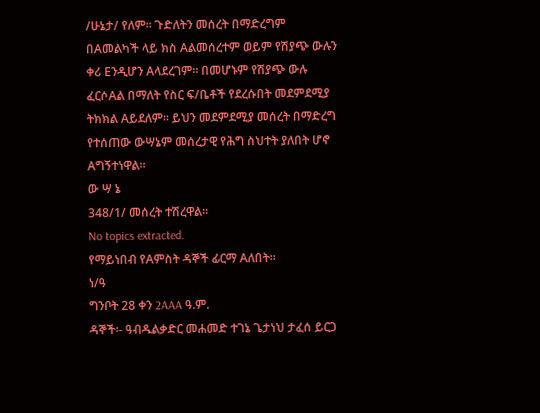/ሁኔታ/ የለም። ጉድለትን መሰረት በማድረግም በAመልካች ላይ ክስ Aልመሰረተም ወይም የሽያጭ ውሉን ቀሪ Eንዲሆን Aላደረገም። በመሆኑም የሽያጭ ውሉ ፈርሶAል በማለት የስር ፍ/ቤቶች የደረሱበት መደምደሚያ ትክክል Aይደለም። ይህን መደምደሚያ መሰረት በማድረግ የተሰጠው ውሣኔም መሰረታዊ የሕግ ስህተት ያለበት ሆኖ Aግኝተነዋል።
ው ሣ ኔ
348/1/ መሰረት ተሽረዋል።
No topics extracted.
የማይነበብ የAምስት ዳኞች ፊርማ Aለበት።
ነ/ዓ
ግንቦት 28 ቀን 2AAA ዓ.ም.
ዳኞች፡- ዓብዱልቃድር መሐመድ ተገኔ ጌታነህ ታፈሰ ይርጋ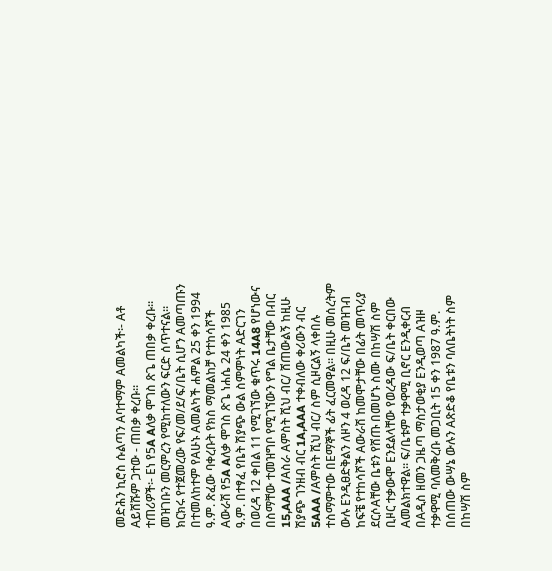መድሕን ኪሮስ ሱልጣን Aባተማም Aመልካች፡- Aቶ Aይሸሹም ጋተው - ጠበቃ ቀረቡ።
ተጠሪዎች፡- Eነ የ5A Aለቃ ሞገስ ጽጌ ጠበቃ ቀረቡ።
መዝገቡን መርምረን የሚከተለውን ፍርድ ሰጥተናል።
ክርክሩ የተጀመረው የፍ/መ/ደ/ፍ/ቤት ሲሆን Aመጣጡን በተመለከተም የAሁኑ Aመልካች ሐምል 25 ቀን 1994 ዓ.ም. ጽፈው ባቀረቡት የክስ ማመልከቻ የተከሳሾች Aውራሽ የ5A Aለቃ ሞገስ ጽጌ ነሐሴ 24 ቀን 1985 ዓ.ም. በተፃፈ የቤት ሽያጭ ውል ስምምነት Aድርገን በወረዳ 12 ቀበል 11 የሚገኘው ቁጥሩ 14A8 የሆነውና በስማቸው ተመዝግቦ የሚገኘውን የግል ቤታቸው በብር 15,AAA /Aስራ Aምስት ሺህ ብር/ ሸጠውልኝ ከዚሁ ሽያጭ ገንዘብ ብር 1A,AAA ተቀብለው ቀሪውን ብር 5AAA /Aምስት ሺህ ብር/ ስም ሲዞርልኝ ላቀበሉ ተስማምተው በEማኞች ፊት ፈርመዋል። በዚሁ መሰረትም ውሉ Eንዲፀድቅልን ለዞን 4 ወረዳ 12 ፍ/ቤት መዝገብ ከፍቼ የተከሳሾች Aውራሽ ከመሞታቸው በፊት መጥሪያ ደርሶAቸው ቤቱን የሸጡ በመሆኑ ስሙ በከሣሽ ስም ቢዞር ተቃውሞ Eንደልላቸው የወረዳው ፍ/ቤት ቀርበው Aመልክተዋል። ፍ/ቤቱም ተቃዋሚ ቢኖር Eንዲቀርብ በAዲስ ዘመን ጋዜጣ ማስታወቂያ Eንዲወጣ Aዝዞ ተቃዋሚ ባለመቅረቡ መጋቢት 15 ቀን 1987 ዓ.ም. በሰጠው ውሣኔ ውሉን Aጽድቆ የቤቱን ባለቤትነት ስም በከሣሽ ስም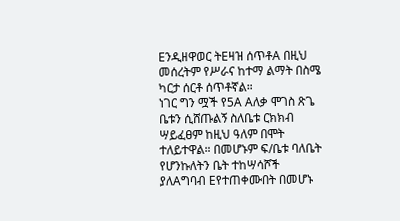Eንዲዘዋወር ትEዛዝ ሰጥቶA በዚህ መሰረትም የሥራና ከተማ ልማት በስሜ ካርታ ሰርቶ ሰጥቶኛል።
ነገር ግን ሟች የ5A Aለቃ ሞገስ ጽጌ ቤቱን ሲሸጡልኝ ስለቤቱ ርክክብ ሣይፈፀም ከዚህ ዓለም በሞት ተለይተዋል። በመሆኑም ፍ/ቤቱ ባለቤት የሆንኩለትን ቤት ተከሣሳሾች ያለAግባብ Eየተጠቀሙበት በመሆኑ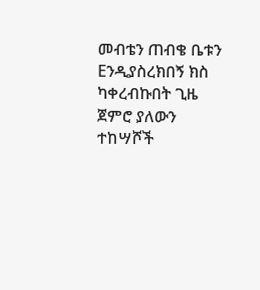መብቴን ጠብቄ ቤቱን Eንዲያስረክበኝ ክስ ካቀረብኩበት ጊዜ ጀምሮ ያለውን ተከሣሾች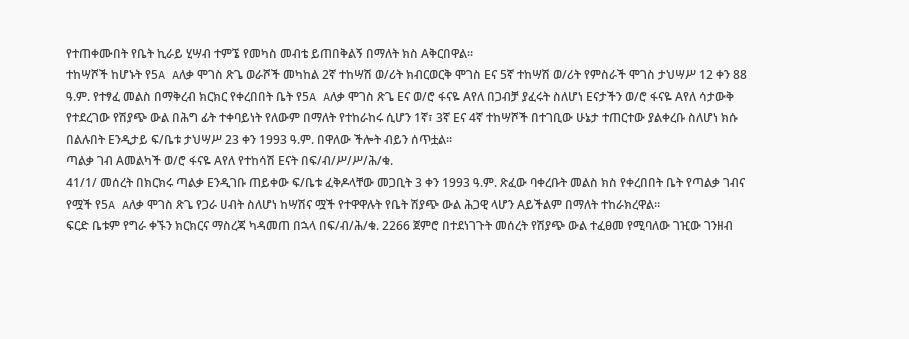የተጠቀሙበት የቤት ኪራይ ሂሣብ ተምኜ የመካስ መብቴ ይጠበቅልኝ በማለት ክስ Aቅርበዋል።
ተከሣሾች ከሆኑት የ5A Aለቃ ሞገስ ጽጌ ወራሾች መካከል 2ኛ ተከሣሽ ወ/ሪት ክብርወርቅ ሞገስ Eና 5ኛ ተከሣሽ ወ/ሪት የምስራች ሞገስ ታህሣሥ 12 ቀን 88 ዓ.ም. የተፃፈ መልስ በማቅረብ ክርክር የቀረበበት ቤት የ5A Aለቃ ሞገስ ጽጌ Eና ወ/ሮ ፋናዬ Aየለ በጋብቻ ያፈሩት ስለሆነ Eናታችን ወ/ሮ ፋናዬ Aየለ ሳታውቅ የተደረገው የሽያጭ ውል በሕግ ፊት ተቀባይነት የለውም በማለት የተከራከሩ ሲሆን 1ኛ፣ 3ኛ Eና 4ኛ ተከሣሾች በተገቢው ሁኔታ ተጠርተው ያልቀረቡ ስለሆነ ክሱ በልሉበት Eንዲታይ ፍ/ቤቱ ታህሣሥ 23 ቀን 1993 ዓ.ም. በዋለው ችሎት ብይን ሰጥቷል።
ጣልቃ ገብ Aመልካች ወ/ሮ ፋናዬ Aየለ የተከሳሽ Eናት በፍ/ብ/ሥ/ሥ/ሕ/ቁ.
41/1/ መሰረት በክርክሩ ጣልቃ Eንዲገቡ ጠይቀው ፍ/ቤቱ ፈቅዶላቸው መጋቢት 3 ቀን 1993 ዓ.ም. ጽፈው ባቀረቡት መልስ ክስ የቀረበበት ቤት የጣልቃ ገብና የሟች የ5A Aለቃ ሞገስ ጽጌ የጋራ ሀብት ስለሆነ ከሣሽና ሟች የተዋዋሉት የቤት ሽያጭ ውል ሕጋዊ ላሆን Aይችልም በማለት ተከራክረዋል።
ፍርድ ቤቱም የግራ ቀኙን ክርክርና ማስረጃ ካዳመጠ በኋላ በፍ/ብ/ሕ/ቁ. 2266 ጀምሮ በተደነገጉት መሰረት የሽያጭ ውል ተፈፀመ የሚባለው ገዢው ገንዘብ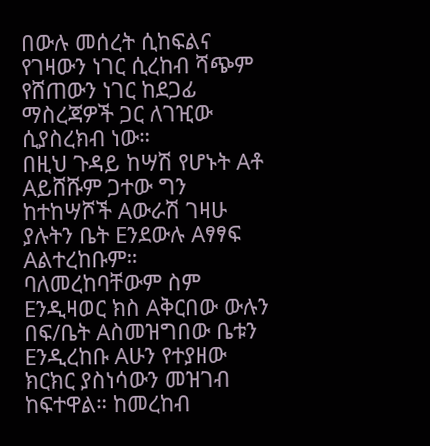በውሉ መሰረት ሲከፍልና የገዛውን ነገር ሲረከብ ሻጭም የሸጠውን ነገር ከደጋፊ ማስረጃዎች ጋር ለገዢው ሲያስረክብ ነው።
በዚህ ጉዳይ ከሣሽ የሆኑት Aቶ Aይሸሹም ጋተው ግን ከተከሣሾች Aውራሽ ገዛሁ ያሉትን ቤት Eንደውሉ Aፃፃፍ Aልተረከቡም። ባለመረከባቸውም ስም Eንዲዛወር ክስ Aቅርበው ውሉን በፍ/ቤት Aስመዝግበው ቤቱን Eንዲረከቡ Aሁን የተያዘው ክርክር ያስነሳውን መዝገብ ከፍተዋል። ከመረከብ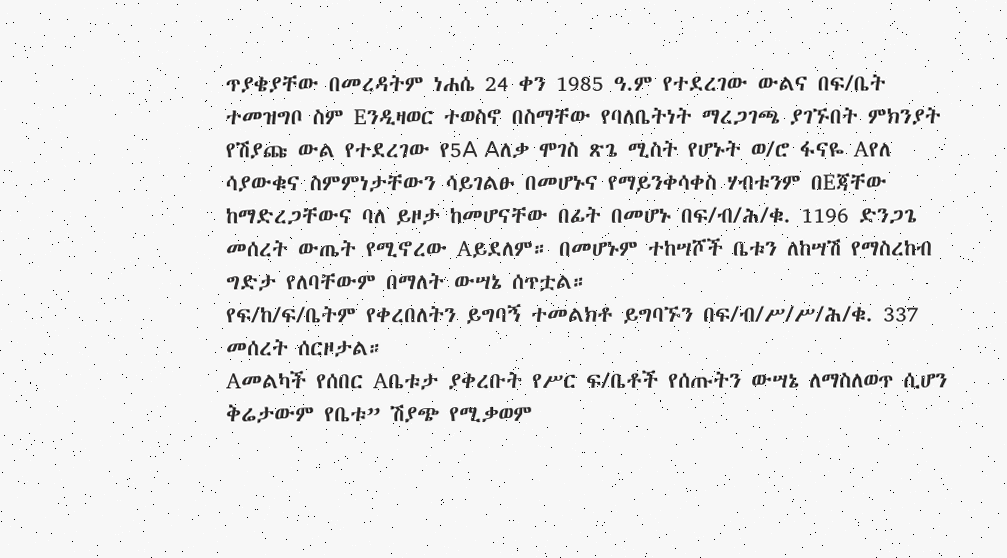ጥያቄያቸው በመረዳትም ነሐሴ 24 ቀን 1985 ዓ.ም የተደረገው ውልና በፍ/ቤት ተመዝግቦ ስም Eንዲዛወር ተወስኖ በስማቸው የባለቤትነት ማረጋገጫ ያገኙበት ምክንያት የሽያጩ ውል የተደረገው የ5A Aለቃ ሞገስ ጽጌ ሚስት የሆኑት ወ/ሮ ፋናዬ Aየለ ሳያውቁና ስምምነታቸውን ሳይገልፁ በመሆኑና የማይንቀሳቀስ ሃብቱንም በEጃቸው ከማድረጋቸውና ባለ ይዞታ ከመሆናቸው በፊት በመሆኑ በፍ/ብ/ሕ/ቁ. 1196 ድንጋጌ መሰረት ውጤት የሚኖረው Aይደለም። በመሆኑም ተከሣሾች ቤቱን ለከሣሽ የማስረከብ ግድታ የለባቸውም በማለት ውሣኔ ሰጥቷል።
የፍ/ከ/ፍ/ቤትም የቀረበለትን ይግባኝ ተመልክቶ ይግባኙን በፍ/ብ/ሥ/ሥ/ሕ/ቁ. 337 መሰረት ሰርዞታል።
Aመልካች የሰበር Aቤቱታ ያቀረቡት የሥር ፍ/ቤቶች የሰጡትን ውሣኔ ለማስለወጥ ሲሆን ቅሬታውም የቤቱ” ሽያጭ የሚቃወም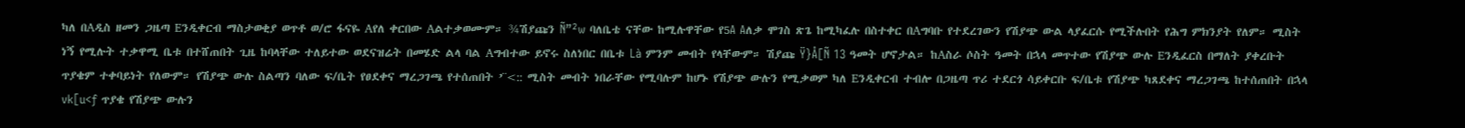ካለ በAዲስ ዘመን ጋዜጣ Eንዲቀርብ ማስታወቂያ ወጥቶ ወ/ሮ ፋናዬ Aየለ ቀርበው Aልተቃወሙም። ¾ሽያጩን Ñ”²w ባለቤቴ ናቸው ከሚሉዋቸው የ5A Aለቃ ሞገስ ጽጌ ከሚካፈሉ በስተቀር በAግባቡ የተደረገውን የሽያጭ ውል ላያፈርሱ የሚችሉበት የሕግ ምክንያት የለም። ሚስት ነኝ የሚሉት ተቃዋሚ ቤቱ በተሸጠበት ጊዜ ከባላቸው ተለይተው ወደናዝሬት በመሄድ ልላ ባል Aግብተው ይኖሩ ስለነበር በቤቱ Là ምንም መብት የላቸውም። ሽያጩ Ÿ}Å[Ñ 13 ዓመት ሆኖታል። ከAስራ ሶስት ዓመት በኋላ መጥተው የሽያጭ ውሉ Eንዲፈርስ በማለት ያቀረቡት ጥያቄም ተቀባይነት የለውም። የሽያጭ ውሉ ስልጣን ባለው ፍ/ቤት የፀደቀና ማረጋገጫ የተሰጠበት ’¨<:: ሚስት መብት ነበራቸው የሚባሉም ከሆኑ የሽያጭ ውሉን የሚቃወም ካለ Eንዲቀርብ ተብሎ በጋዜጣ ጥሪ ተደርጎ ሳይቀርቡ ፍ/ቤቱ የሽያጭ ካጸደቀና ማረጋገጫ ከተሰጠበት በኋላ vk[u<ƒ ጥያቄ የሽያጭ ውሉን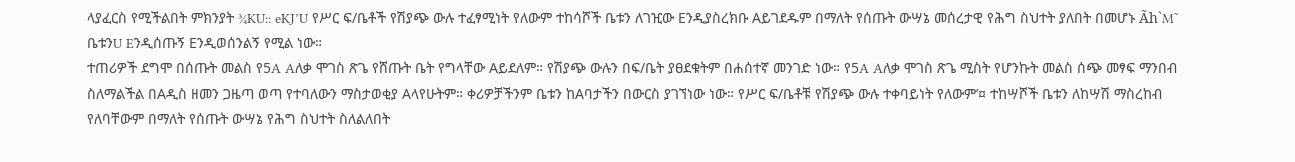ላያፈርስ የሚችልበት ምክንያት ¾KU:: eKJ’U የሥር ፍ/ቤቶች የሽያጭ ውሉ ተፈፃሚነት የለውም ተከሳሾች ቤቱን ለገዢው Eንዲያስረክቡ Aይገደዱም በማለት የሰጡት ውሣኔ መሰረታዊ የሕግ ስህተት ያለበት በመሆኑ Ãh`M˜ ቤቱንU Eንዲሰጡኝ Eንዲወሰንልኝ የሚል ነው።
ተጠሪዎች ደግሞ በሰጡት መልስ የ5A Aለቃ ሞገስ ጽጌ የሸጡት ቤት የግላቸው Aይደለም። የሽያጭ ውሉን በፍ/ቤት ያፀደቁትም በሐሰተኛ መንገድ ነው። የ5A Aለቃ ሞገስ ጽጌ ሚስት የሆንኩት መልስ ሰጭ መፃፍ ማንበብ ስለማልችል በAዲስ ዘመን ጋዜጣ ወጣ የተባለውን ማስታወቂያ Aላየሁትም። ቀሪዎቻችንም ቤቱን ከAባታችን በውርስ ያገኘነው ነው። የሥር ፍ/ቤቶቹ የሽያጭ ውሉ ተቀባይነት የለውም’¤ ተከሣሾች ቤቱን ለከሣሽ ማስረከብ የለባቸውም በማለት የሰጡት ውሣኔ የሕግ ስህተት ስለልለበት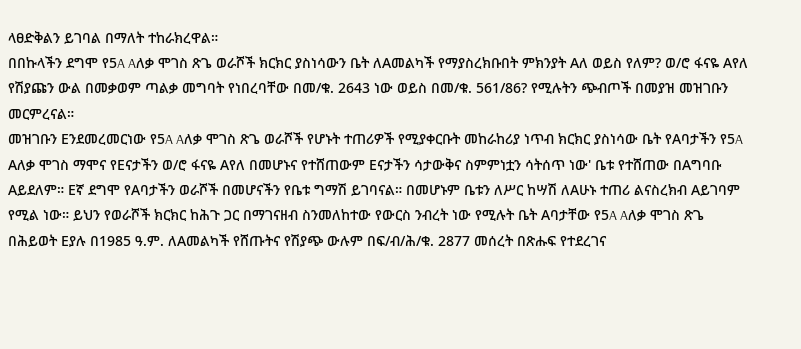ላፀድቅልን ይገባል በማለት ተከራክረዋል።
በበኩላችን ደግሞ የ5A Aለቃ ሞገስ ጽጌ ወራሾች ክርክር ያስነሳውን ቤት ለAመልካች የማያስረክቡበት ምክንያት Aለ ወይስ የለም? ወ/ሮ ፋናዬ Aየለ የሽያጩን ውል በመቃወም ጣልቃ መግባት የነበረባቸው በመ/ቁ. 2643 ነው ወይስ በመ/ቁ. 561/86? የሚሉትን ጭብጦች በመያዝ መዝገቡን መርምረናል።
መዝገቡን Eንደመረመርነው የ5A Aለቃ ሞገስ ጽጌ ወራሾች የሆኑት ተጠሪዎች የሚያቀርቡት መከራከሪያ ነጥብ ክርክር ያስነሳው ቤት የAባታችን የ5A Aለቃ ሞገስ ማሞና የEናታችን ወ/ሮ ፋናዬ Aየለ በመሆኑና የተሸጠውም Eናታችን ሳታውቅና ስምምነቷን ሳትሰጥ ነው' ቤቱ የተሸጠው በAግባቡ Aይደለም። Eኛ ደግሞ የAባታችን ወራሾች በመሆናችን የቤቱ ግማሽ ይገባናል። በመሆኑም ቤቱን ለሥር ከሣሽ ለAሁኑ ተጠሪ ልናስረክብ Aይገባም የሚል ነው። ይህን የወራሾች ክርክር ከሕጉ ጋር በማገናዘብ ስንመለከተው የውርስ ንብረት ነው የሚሉት ቤት Aባታቸው የ5A Aለቃ ሞገስ ጽጌ በሕይወት Eያሉ በ1985 ዓ.ም. ለAመልካች የሸጡትና የሽያጭ ውሉም በፍ/ብ/ሕ/ቁ. 2877 መሰረት በጽሑፍ የተደረገና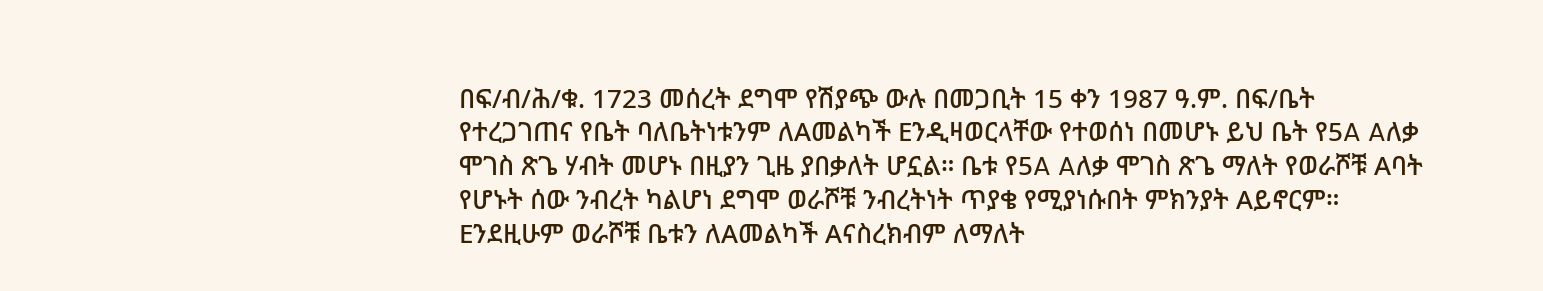በፍ/ብ/ሕ/ቁ. 1723 መሰረት ደግሞ የሽያጭ ውሉ በመጋቢት 15 ቀን 1987 ዓ.ም. በፍ/ቤት የተረጋገጠና የቤት ባለቤትነቱንም ለAመልካች Eንዲዛወርላቸው የተወሰነ በመሆኑ ይህ ቤት የ5A Aለቃ ሞገስ ጽጌ ሃብት መሆኑ በዚያን ጊዜ ያበቃለት ሆኗል። ቤቱ የ5A Aለቃ ሞገስ ጽጌ ማለት የወራሾቹ Aባት የሆኑት ሰው ንብረት ካልሆነ ደግሞ ወራሾቹ ንብረትነት ጥያቄ የሚያነሱበት ምክንያት Aይኖርም። Eንደዚሁም ወራሾቹ ቤቱን ለAመልካች Aናስረክብም ለማለት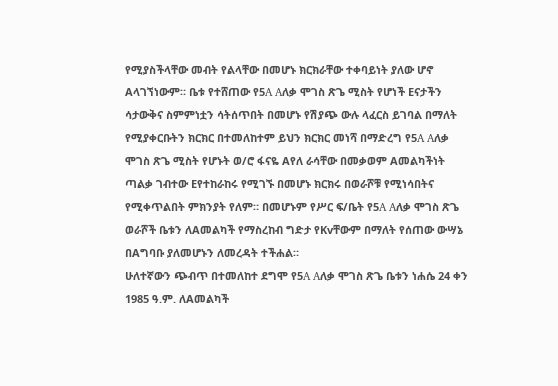የሚያስችላቸው መብት የልላቸው በመሆኑ ክርክራቸው ተቀባይነት ያለው ሆኖ Aላገኘነውም። ቤቱ የተሸጠው የ5A Aለቃ ሞገስ ጽጌ ሚስት የሆነች Eናታችን ሳታውቅና ስምምነቷን ሳትሰጥበት በመሆኑ የሽያጭ ውሉ ላፈርስ ይገባል በማለት የሚያቀርቡትን ክርክር በተመለከተም ይህን ክርክር መነሻ በማድረግ የ5A Aለቃ ሞገስ ጽጌ ሚስት የሆኑት ወ/ሮ ፋናዬ Aየለ ራሳቸው በመቃወም Aመልካችነት ጣልቃ ገብተው Eየተከራከሩ የሚገኙ በመሆኑ ክርክሩ በወራሾቹ የሚነሳበትና የሚቀጥልበት ምክንያት የለም። በመሆኑም የሥር ፍ/ቤት የ5A Aለቃ ሞገስ ጽጌ ወራሾች ቤቱን ለAመልካች የማስረከብ ግድታ የKvቸውም በማለት የሰጠው ውሣኔ በAግባቡ ያለመሆኑን ለመረዳት ተችሐል።
ሁለተኛውን ጭብጥ በተመለከተ ደግሞ የ5A Aለቃ ሞገስ ጽጌ ቤቱን ነሐሴ 24 ቀን 1985 ዓ.ም. ለAመልካች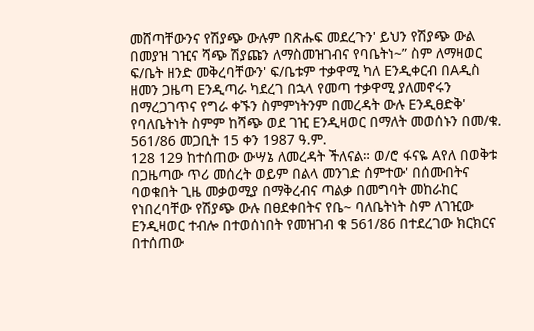መሸጣቸውንና የሽያጭ ውሉም በጽሑፍ መደረጉን' ይህን የሽያጭ ውል በመያዝ ገዢና ሻጭ ሽያጩን ለማስመዝገብና የባቤትነ~” ስም ለማዛወር ፍ/ቤት ዘንድ መቅረባቸውን' ፍ/ቤቱም ተቃዋሚ ካለ Eንዲቀርብ በAዲስ ዘመን ጋዜጣ Eንዲጣራ ካደረገ በኋላ የመጣ ተቃዋሚ ያለመኖሩን በማረጋገጥና የግራ ቀኙን ስምምነትንም በመረዳት ውሉ Eንዲፀድቅ' የባለቤትነት ስምም ከሻጭ ወደ ገዢ Eንዲዛወር በማለት መወሰኑን በመ/ቁ. 561/86 መጋቢት 15 ቀን 1987 ዓ.ም.
128 129 ከተሰጠው ውሣኔ ለመረዳት ችለናል። ወ/ሮ ፋናዬ Aየለ በወቅቱ በጋዜጣው ጥሪ መሰረት ወይም በልላ መንገድ ሰምተው' በሰሙበትና ባወቁበት ጊዜ መቃወሚያ በማቅረብና ጣልቃ በመግባት መከራከር የነበረባቸው የሽያጭ ውሉ በፀደቀበትና የቤ~ ባለቤትነት ስም ለገዢው Eንዲዛወር ተብሎ በተወሰነበት የመዝገብ ቁ 561/86 በተደረገው ክርክርና በተሰጠው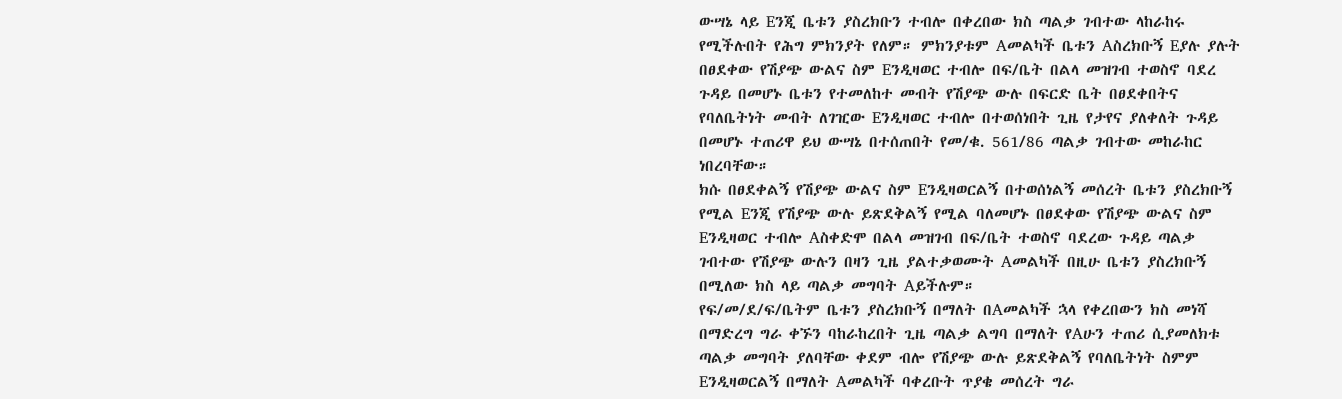ውሣኔ ላይ Eንጂ ቤቱን ያስረክቡን ተብሎ በቀረበው ክስ ጣልቃ ገብተው ላከራከሩ የሚችሉበት የሕግ ምክንያት የለም። ምክንያቱም Aመልካች ቤቱን Aስረክቡኝ Eያሉ ያሉት በፀደቀው የሽያጭ ውልና ስም Eንዲዛወር ተብሎ በፍ/ቤት በልላ መዝገብ ተወስኖ ባደረ ጉዳይ በመሆኑ ቤቱን የተመለከተ መብት የሽያጭ ውሉ በፍርድ ቤት በፀደቀበትና የባለቤትነት መብት ለገዢው Eንዲዛወር ተብሎ በተወሰነበት ጊዜ የታየና ያለቀለት ጉዳይ በመሆኑ ተጠሪዋ ይህ ውሣኔ በተሰጠበት የመ/ቁ. 561/86 ጣልቃ ገብተው መከራከር ነበረባቸው።
ክሱ በፀደቀልኝ የሽያጭ ውልና ስም Eንዲዛወርልኝ በተወሰነልኝ መሰረት ቤቱን ያስረክቡኝ የሚል Eንጂ የሽያጭ ውሉ ይጽደቅልኝ የሚል ባለመሆኑ በፀደቀው የሽያጭ ውልና ስም Eንዲዛወር ተብሎ Aስቀድሞ በልላ መዝገብ በፍ/ቤት ተወስኖ ባደረው ጉዳይ ጣልቃ ገብተው የሽያጭ ውሉን በዛን ጊዜ ያልተቃወሙት Aመልካች በዚሁ ቤቱን ያስረክቡኝ በሚለው ክስ ላይ ጣልቃ መግባት Aይችሉም።
የፍ/መ/ደ/ፍ/ቤትም ቤቱን ያስረክቡኝ በማለት በAመልካች ኋላ የቀረበውን ክስ መነሻ በማድረግ ግራ ቀኙን ባከራከረበት ጊዜ ጣልቃ ልግባ በማለት የAሁን ተጠሪ ሲያመለክቱ ጣልቃ መግባት ያለባቸው ቀደም ብሎ የሽያጭ ውሉ ይጽደቅልኝ የባለቤትነት ስምም Eንዲዛወርልኝ በማለት Aመልካች ባቀረቡት ጥያቄ መሰረት ግራ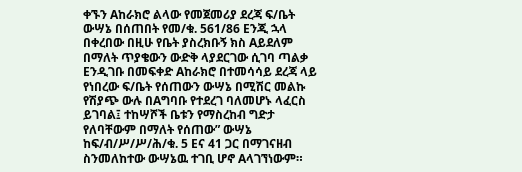ቀኙን Aከራክሮ ልላው የመጀመሪያ ደረጃ ፍ/ቤት ውሣኔ በሰጠበት የመ/ቁ. 561/86 Eንጂ ኋላ በቀረበው በዚሁ የቤት ያስረክቡኝ ክስ Aይደለም በማለት ጥያቄውን ውድቅ ላያደርገው ሲገባ ጣልቃ Eንዲገቡ በመፍቀድ Aከራክሮ በተመሳሳይ ደረጃ ላይ የነበረው ፍ/ቤት የሰጠውን ውሣኔ በሚሽር መልኩ የሽያጭ ውሉ በAግባቡ የተደረገ ባለመሆኑ ላፈርስ ይገባል፤ ተከሣሾች ቤቱን የማስረከብ ግድታ የለባቸውም በማለት የሰጠው” ውሣኔ ከፍ/ብ/ሥ/ሥ/ሕ/ቁ. 5 Eና 41 ጋር በማገናዘብ ስንመለከተው ውሣኔዉ ተገቢ ሆኖ Aላገኘነውም።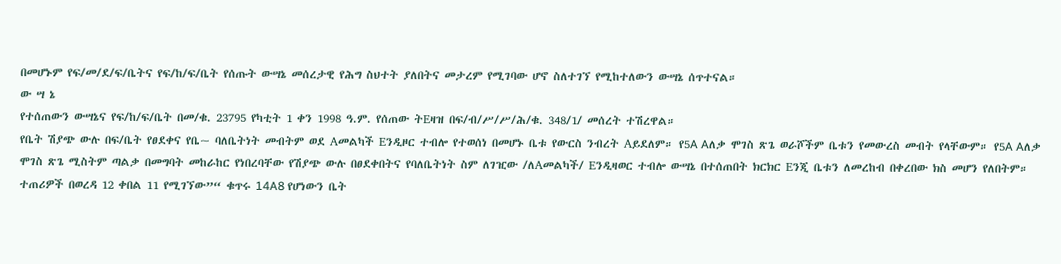በመሆኑም የፍ/መ/ደ/ፍ/ቤትና የፍ/ከ/ፍ/ቤት የሰጡት ውሣኔ መሰረታዊ የሕግ ስህተት ያለበትና መታረም የሚገባው ሆኖ ስለተገኘ የሚከተለውን ውሣኔ ሰጥተናል።
ው ሣ ኔ
የተሰጠውን ውሣኔና የፍ/ከ/ፍ/ቤት በመ/ቁ. 23795 የካቲት 1 ቀን 1998 ዓ.ም. የሰጠው ትEዛዝ በፍ/ብ/ሥ/ሥ/ሕ/ቁ. 348/1/ መሰረት ተሽረዋል።
የቤት ሽያጭ ውሉ በፍ/ቤት የፀደቀና የቤ~ ባለቤትነት መብትም ወደ Aመልካች Eንዲዞር ተብሎ የተወሰነ በመሆኑ ቤቱ የውርስ ንብረት Aይደለም። የ5A Aለቃ ሞገስ ጽጌ ወራሾችም ቤቱን የመውረስ መብት የላቸውም። የ5A Aለቃ ሞገስ ጽጌ ሚስትም ጣልቃ በመግባት መከራከር የነበረባቸው የሽያጭ ውሉ በፀደቀበትና የባለቤትነት ስም ለገዢው /ለAመልካች/ Eንዲዛወር ተብሎ ውሣኔ በተሰጠበት ክርክር Eንጂ ቤቱን ለመረከብ በቀረበው ክስ መሆን የለበትም። ተጠሪዎች በወረዳ 12 ቀበል 11 የሚገኘው”“ ቁጥሩ 14A8 የሆነውን ቤት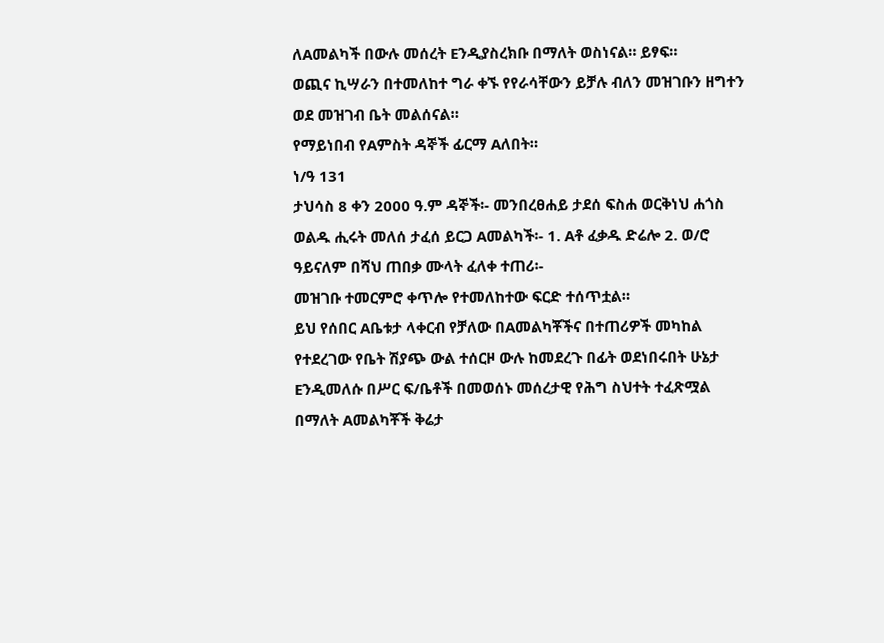ለAመልካች በውሉ መሰረት Eንዲያስረክቡ በማለት ወስነናል። ይፃፍ።
ወጪና ኪሣራን በተመለከተ ግራ ቀኙ የየራሳቸውን ይቻሉ ብለን መዝገቡን ዘግተን ወደ መዝገብ ቤት መልሰናል።
የማይነበብ የAምስት ዳኞች ፊርማ Aለበት።
ነ/ዓ 131
ታህሳስ 8 ቀን 2000 ዓ.ም ዳኞች፡- መንበረፀሐይ ታደሰ ፍስሐ ወርቅነህ ሐጎስ ወልዱ ሒሩት መለሰ ታፈሰ ይርጋ Aመልካች፡- 1. Aቶ ፈቃዱ ድሬሎ 2. ወ/ሮ ዓይናለም በሻህ ጠበቃ ሙላት ፈለቀ ተጠሪ፡-
መዝገቡ ተመርምሮ ቀጥሎ የተመለከተው ፍርድ ተሰጥቷል።
ይህ የሰበር Aቤቱታ ላቀርብ የቻለው በAመልካቾችና በተጠሪዎች መካከል የተደረገው የቤት ሽያጭ ውል ተሰርዞ ውሉ ከመደረጉ በፊት ወደነበሩበት ሁኔታ Eንዲመለሱ በሥር ፍ/ቤቶች በመወሰኑ መሰረታዊ የሕግ ስህተት ተፈጽሟል በማለት Aመልካቾች ቅሬታ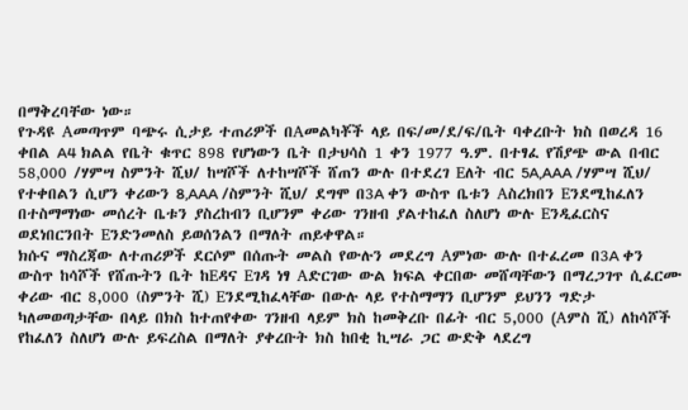በማቅረባቸው ነው።
የጉዳዩ Aመጣጥም ባጭሩ ሲታይ ተጠሪዎች በAመልካቾች ላይ በፍ/መ/ደ/ፍ/ቤት ባቀረቡት ክስ በወረዳ 16 ቀበል A4 ክልል የቤት ቁጥር 898 የሆነውን ቤት በታህሳስ 1 ቀን 1977 ዓ.ም. በተፃፈ የሽያጭ ውል በብር 58‚000 /ሃምሣ ስምንት ሺህ/ ከሣሾች ለተከሣሾች ሸጠን ውሉ በተደረገ Eለት ብር 5A‚AAA /ሃምሣ ሺህ/ የተቀበልን ሲሆን ቀሪውን 8‚AAA /ስምንት ሺህ/ ደግሞ በ3A ቀን ውስጥ ቤቱን Aስረክበን Eንደሚከፈለን በተስማማነው መሰረት ቤቱን ያስረከብን ቢሆንም ቀሪው ገንዘብ ያልተከፈለ ስለሆነ ውሉ Eንዲፈርስና ወደነበርንበት Eንድንመለስ ይወሰንልን በማለት ጠይቀዋል።
ክሱና ማስረጃው ለተጠሪዎች ደርሶም በሰጡት መልስ የውሉን መደረግ Aምነው ውሉ በተፈረመ በ3A ቀን ውስጥ ከሳሾች የሸጡትን ቤት ከEዳና Eገዳ ነፃ Aድርገው ውል ክፍል ቀርበው መሸጣቸውን በማረጋገጥ ሲፈርሙ ቀሪው ብር 8,000 (ስምንት ሺ) Eንደሚከፈላቸው በውሉ ላይ የተስማማን ቢሆንም ይህንን ግድታ ካለመወጣታቸው በላይ በክስ ከተጠየቀው ገንዘብ ላይም ክስ ከመቅረቡ በፊት ብር 5,000 (Aምስ ሺ) ለከሳሾች የከፈለን ስለሆነ ውሉ ይፍረስል በማለት ያቀረቡት ክስ ከበቂ ኪሣራ ጋር ውድቅ ላደረግ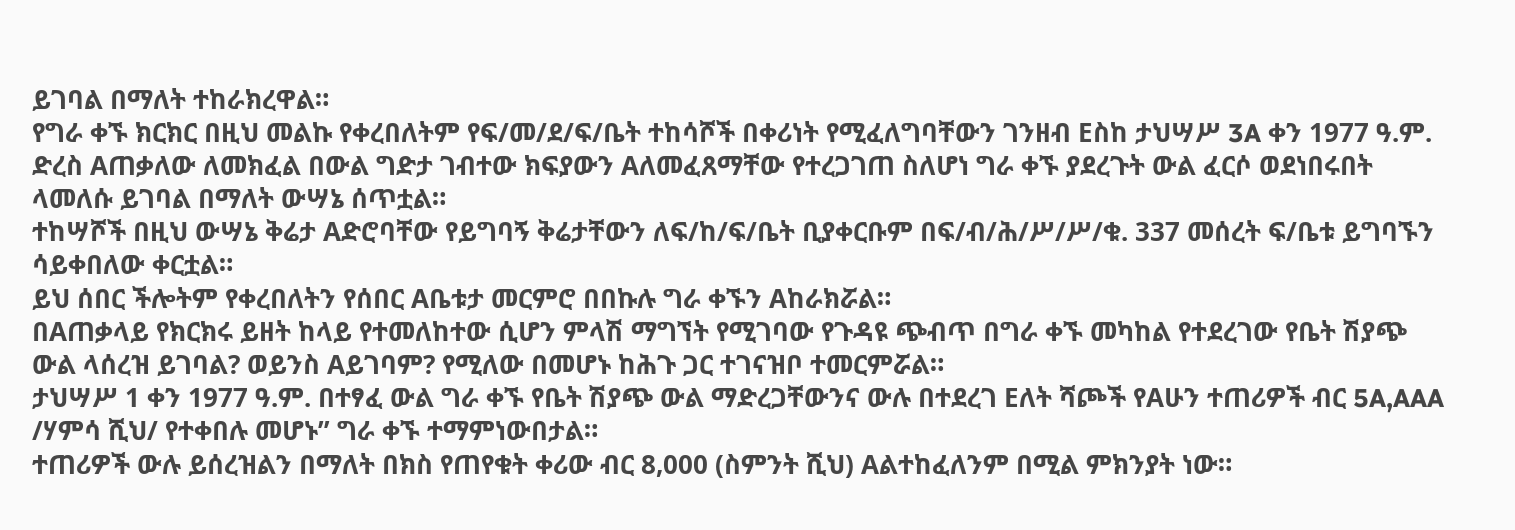ይገባል በማለት ተከራክረዋል።
የግራ ቀኙ ክርክር በዚህ መልኩ የቀረበለትም የፍ/መ/ደ/ፍ/ቤት ተከሳሾች በቀሪነት የሚፈለግባቸውን ገንዘብ Eስከ ታህሣሥ 3A ቀን 1977 ዓ.ም. ድረስ Aጠቃለው ለመክፈል በውል ግድታ ገብተው ክፍያውን Aለመፈጸማቸው የተረጋገጠ ስለሆነ ግራ ቀኙ ያደረጉት ውል ፈርሶ ወደነበሩበት ላመለሱ ይገባል በማለት ውሣኔ ሰጥቷል።
ተከሣሾች በዚህ ውሣኔ ቅሬታ Aድሮባቸው የይግባኝ ቅሬታቸውን ለፍ/ከ/ፍ/ቤት ቢያቀርቡም በፍ/ብ/ሕ/ሥ/ሥ/ቁ. 337 መሰረት ፍ/ቤቱ ይግባኙን ሳይቀበለው ቀርቷል።
ይህ ሰበር ችሎትም የቀረበለትን የሰበር Aቤቱታ መርምሮ በበኩሉ ግራ ቀኙን Aከራክሯል።
በAጠቃላይ የክርክሩ ይዘት ከላይ የተመለከተው ሲሆን ምላሽ ማግኘት የሚገባው የጉዳዩ ጭብጥ በግራ ቀኙ መካከል የተደረገው የቤት ሽያጭ ውል ላሰረዝ ይገባል? ወይንስ Aይገባም? የሚለው በመሆኑ ከሕጉ ጋር ተገናዝቦ ተመርምሯል።
ታህሣሥ 1 ቀን 1977 ዓ.ም. በተፃፈ ውል ግራ ቀኙ የቤት ሽያጭ ውል ማድረጋቸውንና ውሉ በተደረገ Eለት ሻጮች የAሁን ተጠሪዎች ብር 5A‚AAA /ሃምሳ ሺህ/ የተቀበሉ መሆኑ” ግራ ቀኙ ተማምነውበታል።
ተጠሪዎች ውሉ ይሰረዝልን በማለት በክስ የጠየቁት ቀሪው ብር 8,000 (ስምንት ሺህ) Aልተከፈለንም በሚል ምክንያት ነው።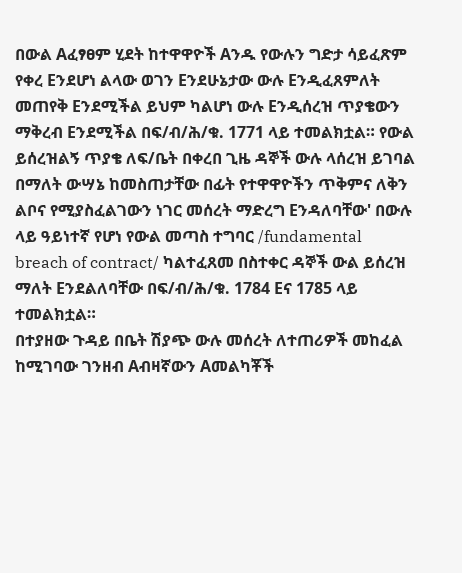በውል Aፈፃፀም ሂደት ከተዋዋዮች Aንዱ የውሉን ግድታ ሳይፈጽም የቀረ Eንደሆነ ልላው ወገን Eንደሁኔታው ውሉ Eንዲፈጸምለት መጠየቅ Eንደሚችል ይህም ካልሆነ ውሉ Eንዲሰረዝ ጥያቄውን ማቅረብ Eንደሚችል በፍ/ብ/ሕ/ቁ. 1771 ላይ ተመልክቷል። የውል ይሰረዝልኝ ጥያቄ ለፍ/ቤት በቀረበ ጊዜ ዳኞች ውሉ ላሰረዝ ይገባል በማለት ውሣኔ ከመስጠታቸው በፊት የተዋዋዮችን ጥቅምና ለቅን ልቦና የሚያስፈልገውን ነገር መሰረት ማድረግ Eንዳለባቸው' በውሉ ላይ ዓይነተኛ የሆነ የውል መጣስ ተግባር /fundamental breach of contract/ ካልተፈጸመ በስተቀር ዳኞች ውል ይሰረዝ ማለት Eንደልለባቸው በፍ/ብ/ሕ/ቁ. 1784 Eና 1785 ላይ ተመልክቷል።
በተያዘው ጉዳይ በቤት ሽያጭ ውሉ መሰረት ለተጠሪዎች መከፈል ከሚገባው ገንዘብ Aብዛኛውን Aመልካቾች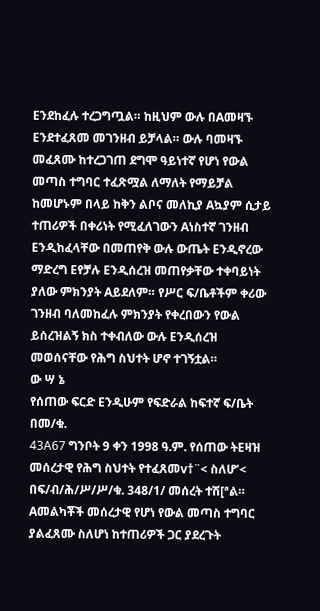Eንደከፈሉ ተረጋግጧል። ከዚህም ውሉ በAመዛኙ Eንደተፈጸመ መገንዘብ ይቻላል። ውሉ ባመዛኙ መፈጸሙ ከተረጋገጠ ደግሞ ዓይነተኛ የሆነ የውል መጣስ ተግባር ተፈጽሟል ለማለት የማይቻል ከመሆኑም በላይ ከቅን ልቦና መለኪያ Aኳያም ሲታይ ተጠሪዎች በቀሪነት የሚፈለገውን Aነስተኛ ገንዘብ Eንዲከፈላቸው በመጠየቅ ውሉ ውጤት Eንዲኖረው ማድረግ Eየቻሉ Eንዲሰረዝ መጠየቃቸው ተቀባይነት ያለው ምክንያት Aይደለም። የሥር ፍ/ቤቶችም ቀሪው ገንዘብ ባለመከፈሉ ምክንያት የቀረበውን የውል ይሰረዝልኝ ክስ ተቀብለው ውሉ Eንዲሰረዝ መወሰናቸው የሕግ ስህተት ሆኖ ተገኝቷል።
ው ሣ ኔ
የሰጠው ፍርድ Eንዲሁም የፍድራል ከፍተኛ ፍ/ቤት በመ/ቁ.
43A67 ግንቦት 9 ቀን 1998 ዓ.ም. የሰጠው ትEዛዝ መሰረታዊ የሕግ ስህተት የተፈጸመv†¨< ስለሆ’< በፍ/ብ/ሕ/ሥ/ሥ/ቁ. 348/1/ መሰረት ተሽ[ªል።
Aመልካቾች መሰረታዊ የሆነ የውል መጣስ ተግባር ያልፈጸሙ ስለሆነ ከተጠሪዎች ጋር ያደረጉት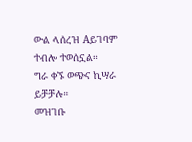ውል ላሰረዝ Aይገባም ተብሎ ተወሰኗል።
ግራ ቀኙ ወጭና ኪሣራ ይቻቻሉ።
መዝገቡ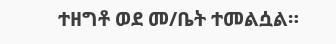ተዘግቶ ወደ መ/ቤት ተመልሷል።